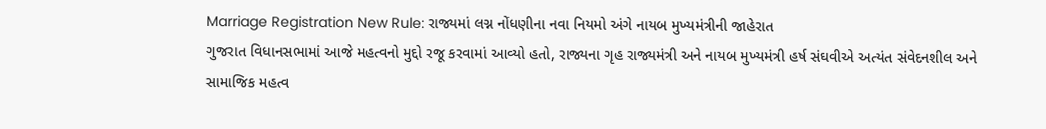Marriage Registration New Rule: રાજ્યમાં લગ્ન નોંધણીના નવા નિયમો અંગે નાયબ મુખ્યમંત્રીની જાહેરાત
ગુજરાત વિધાનસભામાં આજે મહત્વનો મુદ્દો રજૂ કરવામાં આવ્યો હતો, રાજ્યના ગૃહ રાજ્યમંત્રી અને નાયબ મુખ્યમંત્રી હર્ષ સંઘવીએ અત્યંત સંવેદનશીલ અને સામાજિક મહત્વ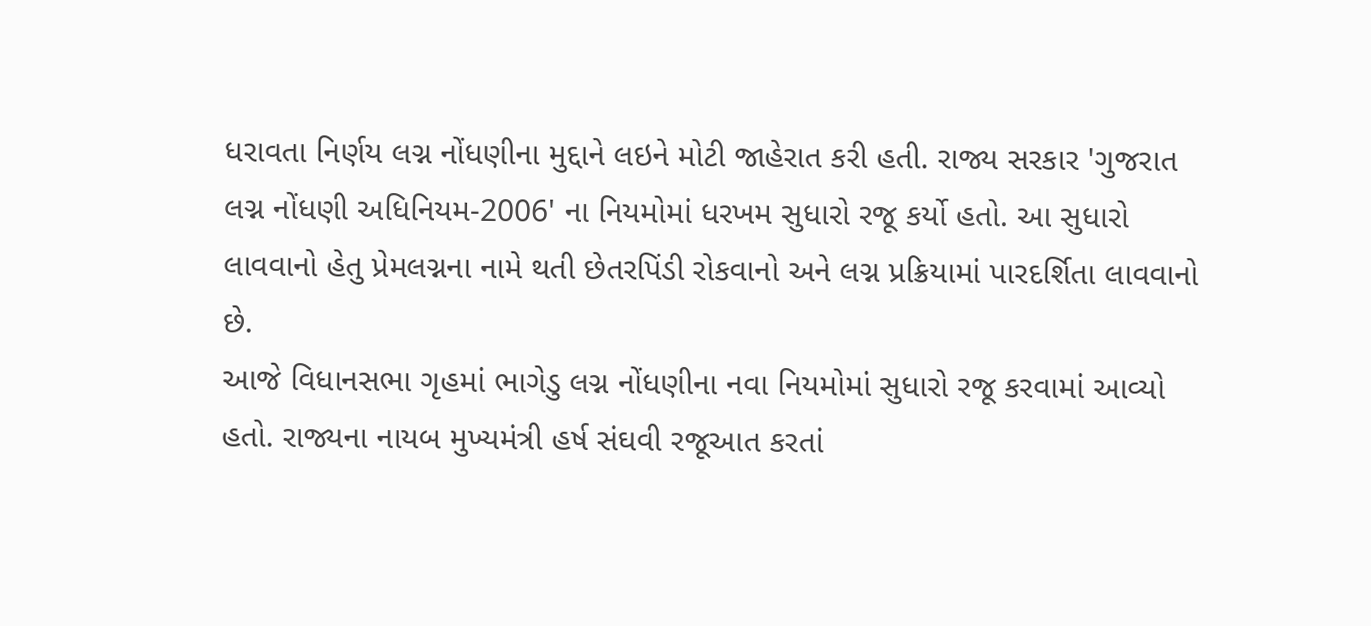ધરાવતા નિર્ણય લગ્ન નોંધણીના મુદ્દાને લઇને મોટી જાહેરાત કરી હતી. રાજ્ય સરકાર 'ગુજરાત લગ્ન નોંધણી અધિનિયમ-2006' ના નિયમોમાં ધરખમ સુધારો રજૂ કર્યો હતો. આ સુધારો લાવવાનો હેતુ પ્રેમલગ્નના નામે થતી છેતરપિંડી રોકવાનો અને લગ્ન પ્રક્રિયામાં પારદર્શિતા લાવવાનો છે.
આજે વિધાનસભા ગૃહમાં ભાગેડુ લગ્ન નોંધણીના નવા નિયમોમાં સુધારો રજૂ કરવામાં આવ્યો હતો. રાજ્યના નાયબ મુખ્યમંત્રી હર્ષ સંઘવી રજૂઆત કરતાં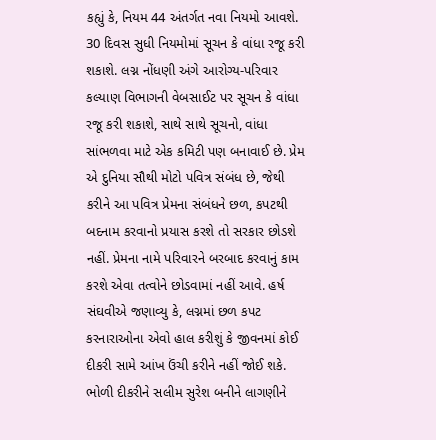કહ્યું કે, નિયમ 44 અંતર્ગત નવા નિયમો આવશે. 30 દિવસ સુધી નિયમોમાં સૂચન કે વાંધા રજૂ કરી શકાશે. લગ્ન નોંધણી અંગે આરોગ્ય-પરિવાર કલ્યાણ વિભાગની વેબસાઈટ પર સૂચન કે વાંધા રજૂ કરી શકાશે, સાથે સાથે સૂચનો, વાંધા સાંભળવા માટે એક કમિટી પણ બનાવાઈ છે. પ્રેમ એ દુનિયા સૌથી મોટો પવિત્ર સંબંધ છે, જેથી કરીને આ પવિત્ર પ્રેમના સંબંધને છળ, કપટથી બદનામ કરવાનો પ્રયાસ કરશે તો સરકાર છોડશે નહીં. પ્રેમના નામે પરિવારને બરબાદ કરવાનું કામ કરશે એવા તત્વોને છોડવામાં નહીં આવે. હર્ષ સંઘવીએ જણાવ્યુ કે, લગ્નમાં છળ કપટ કરનારાઓના એવો હાલ કરીશું કે જીવનમાં કોઈ દીકરી સામે આંખ ઉંચી કરીને નહીં જોઈ શકે. ભોળી દીકરીને સલીમ સુરેશ બનીને લાગણીને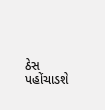ઠેસ પહોંચાડશે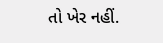તો ખેર નહીં.